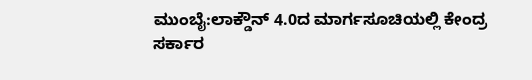ಮುಂಬೈ:ಲಾಕ್ಡೌನ್ 4.0ದ ಮಾರ್ಗಸೂಚಿಯಲ್ಲಿ ಕೇಂದ್ರ ಸರ್ಕಾರ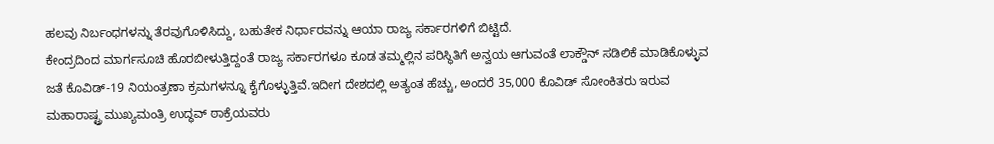ಹಲವು ನಿರ್ಬಂಧಗಳನ್ನು ತೆರವುಗೊಳಿಸಿದ್ದು, ಬಹುತೇಕ ನಿರ್ಧಾರವನ್ನು ಆಯಾ ರಾಜ್ಯ ಸರ್ಕಾರಗಳಿಗೆ ಬಿಟ್ಟಿದೆ.
ಕೇಂದ್ರದಿಂದ ಮಾರ್ಗಸೂಚಿ ಹೊರಬೀಳುತ್ತಿದ್ದಂತೆ ರಾಜ್ಯ ಸರ್ಕಾರಗಳೂ ಕೂಡ ತಮ್ಮಲ್ಲಿನ ಪರಿಸ್ಥಿತಿಗೆ ಅನ್ವಯ ಆಗುವಂತೆ ಲಾಕ್ಡೌನ್ ಸಡಿಲಿಕೆ ಮಾಡಿಕೊಳ್ಳುವ ಜತೆ ಕೊವಿಡ್-19 ನಿಯಂತ್ರಣಾ ಕ್ರಮಗಳನ್ನೂ ಕೈಗೊಳ್ಳುತ್ತಿವೆ.ಇದೀಗ ದೇಶದಲ್ಲಿ ಅತ್ಯಂತ ಹೆಚ್ಚು, ಅಂದರೆ 35,000 ಕೊವಿಡ್ ಸೋಂಕಿತರು ಇರುವ ಮಹಾರಾಷ್ಟ್ರ ಮುಖ್ಯಮಂತ್ರಿ ಉದ್ಧವ್ ಠಾಕ್ರೆಯವರು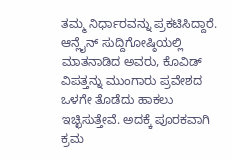ತಮ್ಮ ನಿರ್ಧಾರವನ್ನು ಪ್ರಕಟಿಸಿದ್ದಾರೆ.
ಆನ್ಲೈನ್ ಸುದ್ದಿಗೋಷ್ಠಿಯಲ್ಲಿ ಮಾತನಾಡಿದ ಅವರು, ಕೊವಿಡ್ ವಿಪತ್ತನ್ನು ಮುಂಗಾರು ಪ್ರವೇಶದ ಒಳಗೇ ತೊಡೆದು ಹಾಕಲು ಇಚ್ಛಿಸುತ್ತೇವೆ. ಅದಕ್ಕೆ ಪೂರಕವಾಗಿ ಕ್ರಮ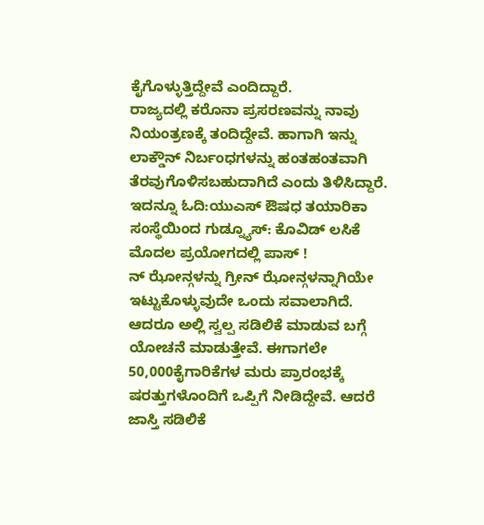ಕೈಗೊಳ್ಳುತ್ತಿದ್ದೇವೆ ಎಂದಿದ್ದಾರೆ.
ರಾಜ್ಯದಲ್ಲಿ ಕರೊನಾ ಪ್ರಸರಣವನ್ನು ನಾವು ನಿಯಂತ್ರಣಕ್ಕೆ ತಂದಿದ್ದೇವೆ. ಹಾಗಾಗಿ ಇನ್ನು ಲಾಕ್ಡೌನ್ ನಿರ್ಬಂಧಗಳನ್ನು ಹಂತಹಂತವಾಗಿ ತೆರವುಗೊಳಿಸಬಹುದಾಗಿದೆ ಎಂದು ತಿಳಿಸಿದ್ದಾರೆ.
ಇದನ್ನೂ ಓದಿ:ಯುಎಸ್ ಔಷಧ ತಯಾರಿಕಾ ಸಂಸ್ಥೆಯಿಂದ ಗುಡ್ನ್ಯೂಸ್: ಕೊವಿಡ್ ಲಸಿಕೆ ಮೊದಲ ಪ್ರಯೋಗದಲ್ಲಿ ಪಾಸ್ !
ನ್ ಝೋನ್ಗಳನ್ನು ಗ್ರೀನ್ ಝೋನ್ಗಳನ್ನಾಗಿಯೇ ಇಟ್ಟುಕೊಳ್ಳುವುದೇ ಒಂದು ಸವಾಲಾಗಿದೆ. ಆದರೂ ಅಲ್ಲಿ ಸ್ವಲ್ಪ ಸಡಿಲಿಕೆ ಮಾಡುವ ಬಗ್ಗೆ ಯೋಚನೆ ಮಾಡುತ್ತೇವೆ. ಈಗಾಗಲೇ 50,000ಕೈಗಾರಿಕೆಗಳ ಮರು ಪ್ರಾರಂಭಕ್ಕೆ ಷರತ್ತುಗಳೊಂದಿಗೆ ಒಪ್ಪಿಗೆ ನೀಡಿದ್ದೇವೆ. ಆದರೆ ಜಾಸ್ತಿ ಸಡಿಲಿಕೆ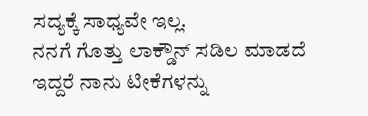ಸದ್ಯಕ್ಕೆ ಸಾಧ್ಯವೇ ಇಲ್ಲ.
ನನಗೆ ಗೊತ್ತು ಲಾಕ್ಡೌನ್ ಸಡಿಲ ಮಾಡದೆ ಇದ್ದರೆ ನಾನು ಟೀಕೆಗಳನ್ನು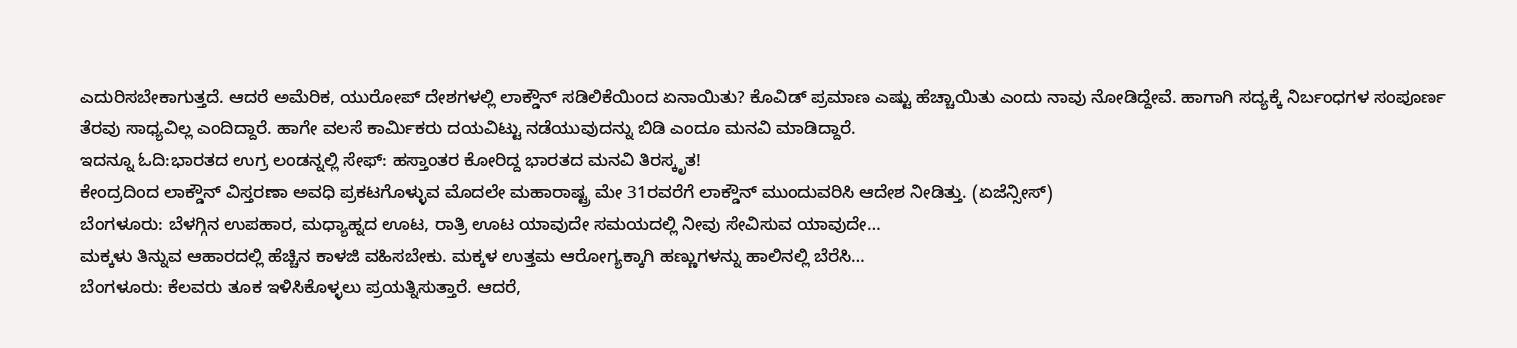ಎದುರಿಸಬೇಕಾಗುತ್ತದೆ. ಆದರೆ ಅಮೆರಿಕ, ಯುರೋಪ್ ದೇಶಗಳಲ್ಲಿ ಲಾಕ್ಡೌನ್ ಸಡಿಲಿಕೆಯಿಂದ ಏನಾಯಿತು? ಕೊವಿಡ್ ಪ್ರಮಾಣ ಎಷ್ಟು ಹೆಚ್ಚಾಯಿತು ಎಂದು ನಾವು ನೋಡಿದ್ದೇವೆ. ಹಾಗಾಗಿ ಸದ್ಯಕ್ಕೆ ನಿರ್ಬಂಧಗಳ ಸಂಪೂರ್ಣ ತೆರವು ಸಾಧ್ಯವಿಲ್ಲ ಎಂದಿದ್ದಾರೆ. ಹಾಗೇ ವಲಸೆ ಕಾರ್ಮಿಕರು ದಯವಿಟ್ಟು ನಡೆಯುವುದನ್ನು ಬಿಡಿ ಎಂದೂ ಮನವಿ ಮಾಡಿದ್ದಾರೆ.
ಇದನ್ನೂ ಓದಿ:ಭಾರತದ ಉಗ್ರ ಲಂಡನ್ನಲ್ಲಿ ಸೇಫ್: ಹಸ್ತಾಂತರ ಕೋರಿದ್ದ ಭಾರತದ ಮನವಿ ತಿರಸ್ಕೃತ!
ಕೇಂದ್ರದಿಂದ ಲಾಕ್ಡೌನ್ ವಿಸ್ತರಣಾ ಅವಧಿ ಪ್ರಕಟಗೊಳ್ಳುವ ಮೊದಲೇ ಮಹಾರಾಷ್ಟ್ರ ಮೇ 31ರವರೆಗೆ ಲಾಕ್ಡೌನ್ ಮುಂದುವರಿಸಿ ಆದೇಶ ನೀಡಿತ್ತು. (ಏಜೆನ್ಸೀಸ್)
ಬೆಂಗಳೂರು: ಬೆಳಗ್ಗಿನ ಉಪಹಾರ, ಮಧ್ಯಾಹ್ನದ ಊಟ, ರಾತ್ರಿ ಊಟ ಯಾವುದೇ ಸಮಯದಲ್ಲಿ ನೀವು ಸೇವಿಸುವ ಯಾವುದೇ…
ಮಕ್ಕಳು ತಿನ್ನುವ ಆಹಾರದಲ್ಲಿ ಹೆಚ್ಚಿನ ಕಾಳಜಿ ವಹಿಸಬೇಕು. ಮಕ್ಕಳ ಉತ್ತಮ ಆರೋಗ್ಯಕ್ಕಾಗಿ ಹಣ್ಣುಗಳನ್ನು ಹಾಲಿನಲ್ಲಿ ಬೆರೆಸಿ…
ಬೆಂಗಳೂರು: ಕೆಲವರು ತೂಕ ಇಳಿಸಿಕೊಳ್ಳಲು ಪ್ರಯತ್ನಿಸುತ್ತಾರೆ. ಆದರೆ,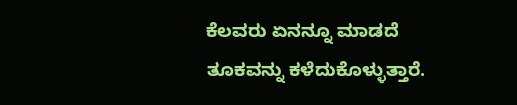ಕೆಲವರು ಏನನ್ನೂ ಮಾಡದೆ ತೂಕವನ್ನು ಕಳೆದುಕೊಳ್ಳುತ್ತಾರೆ.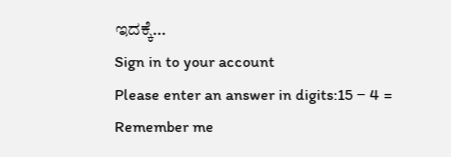ಇದಕ್ಕೆ…
Sign in to your account
Please enter an answer in digits:15 − 4 =
Remember me